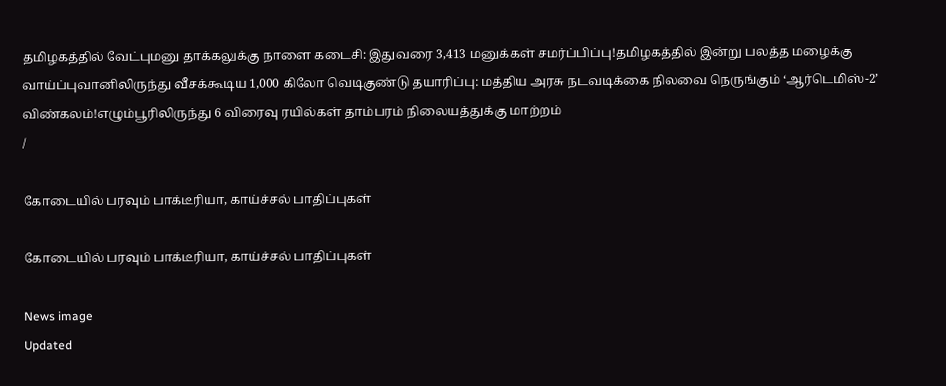தமிழகத்தில் வேட்புமனு தாக்கலுக்கு நாளை கடைசி: இதுவரை 3,413 மனுக்கள் சமர்ப்பிப்பு!தமிழகத்தில் இன்று பலத்த மழைக்கு வாய்ப்புவானிலிருந்து வீசக்கூடிய 1,000 கிலோ வெடிகுண்டு தயாரிப்பு: மத்திய அரசு நடவடிக்கை நிலவை நெருங்கும் ‘ஆர்டெமிஸ்-2’ விண்கலம்!எழும்பூரிலிருந்து 6 விரைவு ரயில்கள் தாம்பரம் நிலையத்துக்கு மாற்றம்
/

கோடையில் பரவும் பாக்டீரியா, காய்ச்சல் பாதிப்புகள்

கோடையில் பரவும் பாக்டீரியா, காய்ச்சல் பாதிப்புகள்

News image
Updated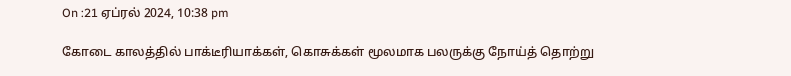On :21 ஏப்ரல் 2024, 10:38 pm

கோடை காலத்தில் பாக்டீரியாக்கள், கொசுக்கள் மூலமாக பலருக்கு நோய்த் தொற்று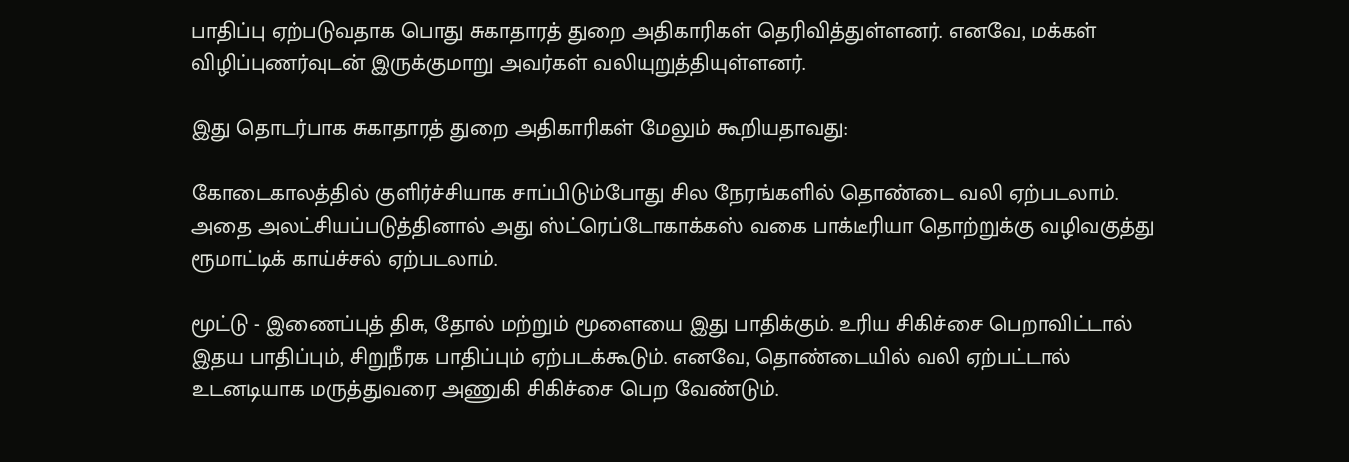பாதிப்பு ஏற்படுவதாக பொது சுகாதாரத் துறை அதிகாரிகள் தெரிவித்துள்ளனர். எனவே, மக்கள் விழிப்புணர்வுடன் இருக்குமாறு அவர்கள் வலியுறுத்தியுள்ளனர்.

இது தொடர்பாக சுகாதாரத் துறை அதிகாரிகள் மேலும் கூறியதாவது:

கோடைகாலத்தில் குளிர்ச்சியாக சாப்பிடும்போது சில நேரங்களில் தொண்டை வலி ஏற்படலாம். அதை அலட்சியப்படுத்தினால் அது ஸ்ட்ரெப்டோகாக்கஸ் வகை பாக்டீரியா தொற்றுக்கு வழிவகுத்து ரூமாட்டிக் காய்ச்சல் ஏற்படலாம்.

மூட்டு - இணைப்புத் திசு, தோல் மற்றும் மூளையை இது பாதிக்கும். உரிய சிகிச்சை பெறாவிட்டால் இதய பாதிப்பும், சிறுநீரக பாதிப்பும் ஏற்படக்கூடும். எனவே, தொண்டையில் வலி ஏற்பட்டால் உடனடியாக மருத்துவரை அணுகி சிகிச்சை பெற வேண்டும்.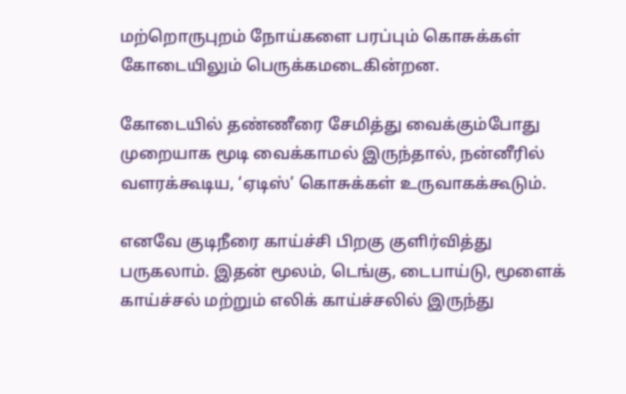மற்றொருபுறம் நோய்களை பரப்பும் கொசுக்கள் கோடையிலும் பெருக்கமடைகின்றன.

கோடையில் தண்ணீரை சேமித்து வைக்கும்போது முறையாக மூடி வைக்காமல் இருந்தால், நன்னீரில் வளரக்கூடிய, ‘ஏடிஸ்’ கொசுக்கள் உருவாகக்கூடும்.

எனவே குடிநீரை காய்ச்சி பிறகு குளிர்வித்து பருகலாம். இதன் மூலம், டெங்கு, டைபாய்டு, மூளைக் காய்ச்சல் மற்றும் எலிக் காய்ச்சலில் இருந்து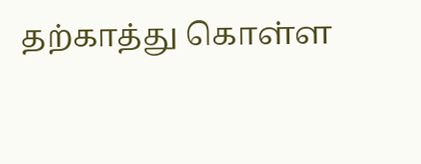தற்காத்து கொள்ள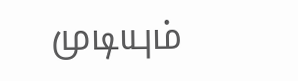முடியும்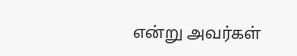என்று அவர்கள்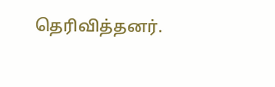தெரிவித்தனர்.